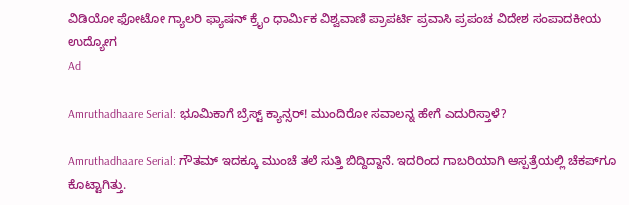ವಿಡಿಯೋ ಫೋಟೋ ಗ್ಯಾಲರಿ ಫ್ಯಾಷನ್ ಕ್ರೈಂ ಧಾರ್ಮಿಕ ವಿಶ್ವವಾಣಿ ಪ್ರಾಪರ್ಟಿ ಪ್ರವಾಸಿ ಪ್ರಪಂಚ ವಿದೇಶ ಸಂಪಾದಕೀಯ ಉದ್ಯೋಗ
Ad

Amruthadhaare Serial: ಭೂಮಿಕಾಗೆ ಬ್ರೆಸ್ಟ್ ಕ್ಯಾನ್ಸರ್! ಮುಂದಿರೋ ಸವಾಲನ್ನ ಹೇಗೆ ಎದುರಿಸ್ತಾಳೆ?

Amruthadhaare Serial: ಗೌತಮ್‌ ಇದಕ್ಕೂ ಮುಂಚೆ ತಲೆ ಸುತ್ತಿ ಬಿದ್ದಿದ್ದಾನೆ. ಇದರಿಂದ ಗಾಬರಿಯಾಗಿ ಆಸ್ಪತ್ರೆಯಲ್ಲಿ ಚೆಕಪ್‌ಗೂ ಕೊಟ್ಟಾಗಿತ್ತು.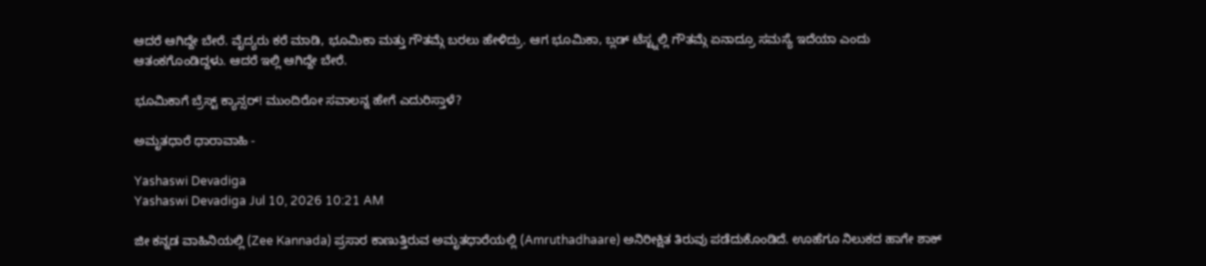ಆದರೆ ಆಗಿದ್ದೇ ಬೇರೆ. ವೈದ್ಯರು ಕರೆ ಮಾಡಿ, ಭೂಮಿಕಾ ಮತ್ತು ಗೌತಮ್ಗೆ ಬರಲು ಹೇಳಿದ್ರು. ಆಗ ಭೂಮಿಕಾ, ಬ್ಲಡ್ ಟೆಸ್ಟ್ನಲ್ಲಿ ಗೌತಮ್ಗೆ ಏನಾದ್ರೂ ಸಮಸ್ಯೆ ಇದೆಯಾ ಎಂದು ಆತಂಕಗೊಂಡಿದ್ದಳು. ಆದರೆ ಇಲ್ಲಿ ಆಗಿದ್ದೇ ಬೇರೆ.

ಭೂಮಿಕಾಗೆ ಬ್ರೆಸ್ಟ್ ಕ್ಯಾನ್ಸರ್! ಮುಂದಿರೋ ಸವಾಲನ್ನ ಹೇಗೆ ಎದುರಿಸ್ತಾಳೆ?

ಅಮೃತಧಾರೆ ಧಾರಾವಾಹಿ -

Yashaswi Devadiga
Yashaswi Devadiga Jul 10, 2026 10:21 AM

ಜೀ ಕನ್ನಡ ವಾಹಿನಿಯಲ್ಲಿ (Zee Kannada) ಪ್ರಸಾರ ಕಾಣುತ್ತಿರುವ ಅಮೃತಧಾರೆಯಲ್ಲಿ (Amruthadhaare) ಅನಿರೀಕ್ಷಿತ ತಿರುವು ಪಡೆದುಕೊಂಡಿದೆ. ಊಹೆಗೂ ನಿಲುಕದ ಹಾಗೇ ಶಾಕ್‌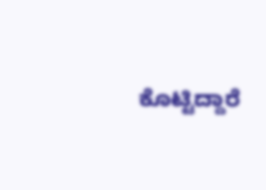ಕೊಟ್ಟಿದ್ದಾರೆ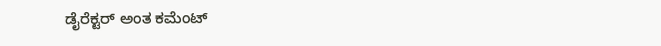ಡೈರೆಕ್ಟರ್‌ ಅಂತ ಕಮೆಂಟ್‌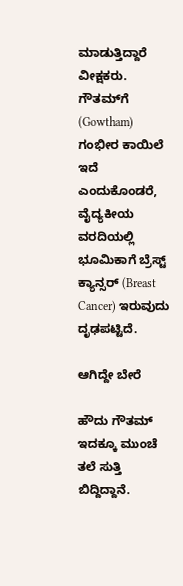ಮಾಡುತ್ತಿದ್ದಾರೆ ವೀಕ್ಷಕರು. ಗೌತಮ್‌ಗೆ (Gowtham) ಗಂಭೀರ ಕಾಯಿಲೆ ಇದೆ ಎಂದುಕೊಂಡರೆ, ವೈದ್ಯಕೀಯ ವರದಿಯಲ್ಲಿ ಭೂಮಿಕಾಗೆ ಬ್ರೆಸ್ಟ್ ಕ್ಯಾನ್ಸರ್ (Breast Cancer) ಇರುವುದು ದೃಢಪಟ್ಟಿದೆ.

ಆಗಿದ್ದೇ ಬೇರೆ

ಹೌದು ಗೌತಮ್‌ ಇದಕ್ಕೂ ಮುಂಚೆ ತಲೆ ಸುತ್ತಿ ಬಿದ್ದಿದ್ದಾನೆ.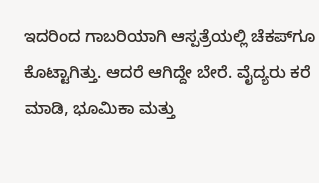ಇದರಿಂದ ಗಾಬರಿಯಾಗಿ ಆಸ್ಪತ್ರೆಯಲ್ಲಿ ಚೆಕಪ್‌ಗೂ ಕೊಟ್ಟಾಗಿತ್ತು. ಆದರೆ ಆಗಿದ್ದೇ ಬೇರೆ. ವೈದ್ಯರು ಕರೆ ಮಾಡಿ, ಭೂಮಿಕಾ ಮತ್ತು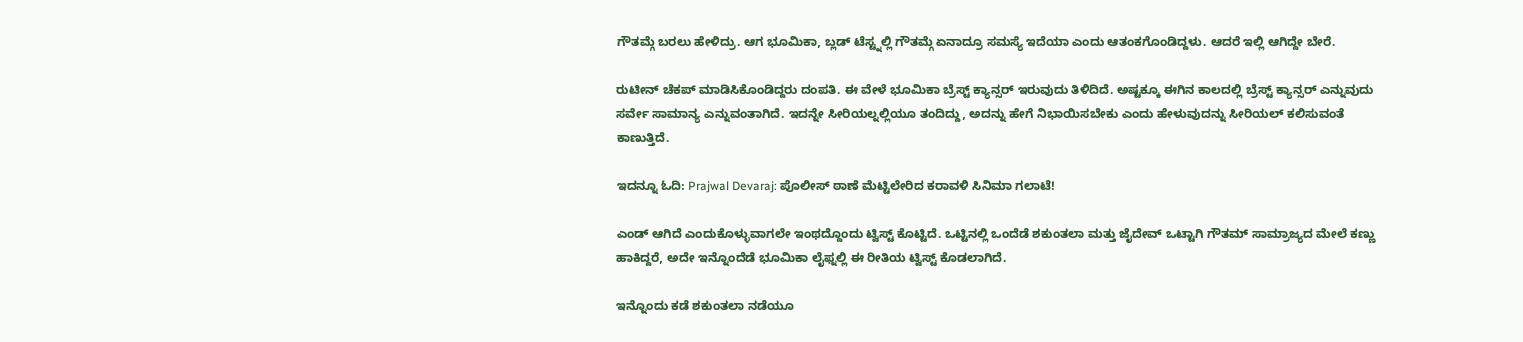ಗೌತಮ್ಗೆ ಬರಲು ಹೇಳಿದ್ರು. ಆಗ ಭೂಮಿಕಾ, ಬ್ಲಡ್ ಟೆಸ್ಟ್ನಲ್ಲಿ ಗೌತಮ್ಗೆ ಏನಾದ್ರೂ ಸಮಸ್ಯೆ ಇದೆಯಾ ಎಂದು ಆತಂಕಗೊಂಡಿದ್ದಳು. ಆದರೆ ಇಲ್ಲಿ ಆಗಿದ್ದೇ ಬೇರೆ.

ರುಟೀನ್ ಚೆಕಪ್ ಮಾಡಿಸಿಕೊಂಡಿದ್ದರು ದಂಪತಿ. ಈ ವೇಳೆ ಭೂಮಿಕಾ ಬ್ರೆಸ್ಟ್ ಕ್ಯಾನ್ಸರ್ ಇರುವುದು ತಿಳಿದಿದೆ. ಅಷ್ಟಕ್ಕೂ ಈಗಿನ ಕಾಲದಲ್ಲಿ ಬ್ರೆಸ್ಟ್ ಕ್ಯಾನ್ಸರ್ ಎನ್ನುವುದು ಸರ್ವೇ ಸಾಮಾನ್ಯ ಎನ್ನುವಂತಾಗಿದೆ. ಇದನ್ನೇ ಸೀರಿಯಲ್ನಲ್ಲಿಯೂ ತಂದಿದ್ದು, ಅದನ್ನು ಹೇಗೆ ನಿಭಾಯಿಸಬೇಕು ಎಂದು ಹೇಳುವುದನ್ನು ಸೀರಿಯಲ್ ಕಲಿಸುವಂತೆ ಕಾಣುತ್ತಿದೆ.

ಇದನ್ನೂ ಓದಿ: Prajwal Devaraj: ಪೊಲೀಸ್ ಠಾಣೆ ಮೆಟ್ಟಿಲೇರಿದ ಕರಾವಳಿ ಸಿನಿಮಾ ಗಲಾಟೆ!

ಎಂಡ್ ಆಗಿದೆ ಎಂದುಕೊಳ್ಳುವಾಗಲೇ ಇಂಥದ್ದೊಂದು ಟ್ವಿಸ್ಟ್ ಕೊಟ್ಟಿದೆ. ಒಟ್ಟಿನಲ್ಲಿ ಒಂದೆಡೆ ಶಕುಂತಲಾ ಮತ್ತು ಜೈದೇವ್ ಒಟ್ಟಾಗಿ ಗೌತಮ್ ಸಾಮ್ರಾಜ್ಯದ ಮೇಲೆ ಕಣ್ಣು ಹಾಕಿದ್ದರೆ, ಅದೇ ಇನ್ನೊಂದೆಡೆ ಭೂಮಿಕಾ ಲೈಫ್ನಲ್ಲಿ ಈ ರೀತಿಯ ಟ್ವಿಸ್ಟ್ ಕೊಡಲಾಗಿದೆ.

ಇನ್ನೊಂದು ಕಡೆ ಶಕುಂತಲಾ ನಡೆಯೂ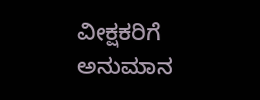ವೀಕ್ಷಕರಿಗೆ ಅನುಮಾನ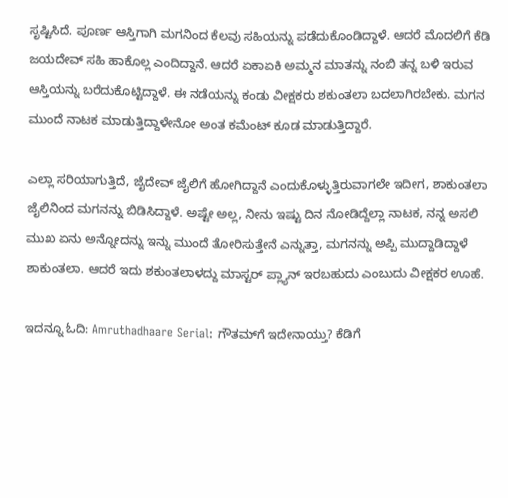ಸೃಷ್ಟಿಸಿದೆ. ಪೂರ್ಣ ಆಸ್ತಿಗಾಗಿ ಮಗನಿಂದ ಕೆಲವು ಸಹಿಯನ್ನು ಪಡೆದುಕೊಂಡಿದ್ದಾಳೆ. ಆದರೆ ಮೊದಲಿಗೆ ಕೆಡಿ ಜಯದೇವ್‌ ಸಹಿ ಹಾಕೊಲ್ಲ ಎಂದಿದ್ದಾನೆ. ಆದರೆ ಏಕಾಏಕಿ ಅಮ್ಮನ ಮಾತನ್ನು ನಂಬಿ ತನ್ನ ಬಳಿ ಇರುವ ಆಸ್ತಿಯನ್ನು ಬರೆದುಕೊಟ್ಟಿದ್ದಾಳೆ. ಈ ನಡೆಯನ್ನು ಕಂಡು ವೀಕ್ಷಕರು ಶಕುಂತಲಾ ಬದಲಾಗಿರಬೇಕು. ಮಗನ ಮುಂದೆ ನಾಟಕ ಮಾಡುತ್ತಿದ್ದಾಳೇನೋ ಅಂತ ಕಮೆಂಟ್‌ ಕೂಡ ಮಾಡುತ್ತಿದ್ದಾರೆ.

ಎಲ್ಲಾ ಸರಿಯಾಗುತ್ತಿದೆ, ಜೈದೇವ್ ಜೈಲಿಗೆ ಹೋಗಿದ್ದಾನೆ ಎಂದುಕೊಳ್ಳುತ್ತಿರುವಾಗಲೇ ಇದೀಗ, ಶಾಕುಂತಲಾ ಜೈಲಿನಿಂದ ಮಗನನ್ನು ಬಿಡಿಸಿದ್ದಾಳೆ. ಅಷ್ಟೇ ಅಲ್ಲ, ನೀನು ಇಷ್ಟು ದಿನ ನೋಡಿದ್ದೆಲ್ಲಾ ನಾಟಕ, ನನ್ನ ಅಸಲಿ ಮುಖ ಏನು ಅನ್ನೋದನ್ನು ಇನ್ನು ಮುಂದೆ ತೋರಿಸುತ್ತೇನೆ ಎನ್ನುತ್ತಾ, ಮಗನನ್ನು ಅಪ್ಪಿ ಮುದ್ದಾಡಿದ್ದಾಳೆ ಶಾಕುಂತಲಾ. ಆದರೆ ಇದು ಶಕುಂತಲಾಳದ್ದು ಮಾಸ್ಟರ್‌ ಪ್ಲ್ಯಾನ್‌ ಇರಬಹುದು ಎಂಬುದು ವೀಕ್ಷಕರ ಊಹೆ.

ಇದನ್ನೂ ಓದಿ: Amruthadhaare Serial: ಗೌತಮ್‌ಗೆ ಇದೇನಾಯ್ತು? ಕೆಡಿಗೆ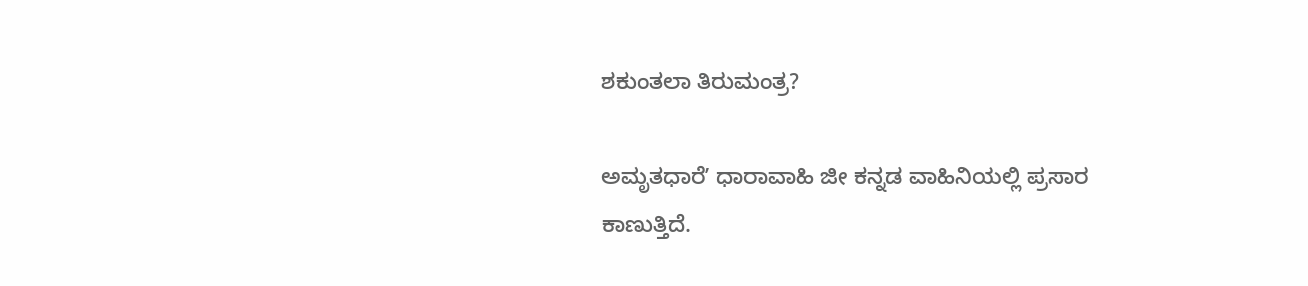ಶಕುಂತಲಾ ತಿರುಮಂತ್ರ?

ಅಮೃತಧಾರೆʼ ಧಾರಾವಾಹಿ ಜೀ ಕನ್ನಡ ವಾಹಿನಿಯಲ್ಲಿ ಪ್ರಸಾರ ಕಾಣುತ್ತಿದೆ.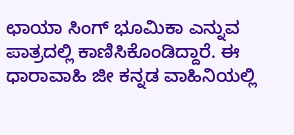ಛಾಯಾ ಸಿಂಗ್ ಭೂಮಿಕಾ ಎನ್ನುವ ಪಾತ್ರದಲ್ಲಿ ಕಾಣಿಸಿಕೊಂಡಿದ್ದಾರೆ. ಈ ಧಾರಾವಾಹಿ ಜೀ ಕನ್ನಡ ವಾಹಿನಿಯಲ್ಲಿ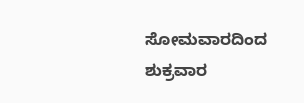ಸೋಮವಾರದಿಂದ ಶುಕ್ರವಾರ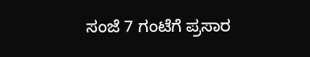ಸಂಜೆ 7 ಗಂಟೆಗೆ ಪ್ರಸಾರ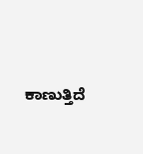ಕಾಣುತ್ತಿದೆ